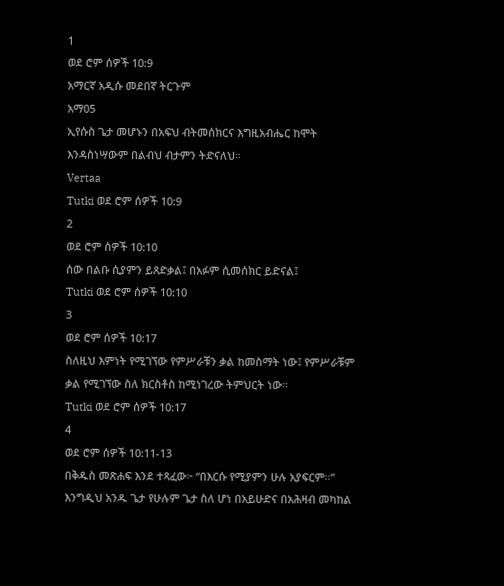1
ወደ ሮም ሰዎች 10:9
አማርኛ አዲሱ መደበኛ ትርጉም
አማ05
ኢየሱስ ጌታ መሆኑን በአፍህ ብትመሰክርና እግዚአብሔር ከሞት እንዳስነሣውም በልብህ ብታምን ትድናለህ።
Vertaa
Tutki ወደ ሮም ሰዎች 10:9
2
ወደ ሮም ሰዎች 10:10
ሰው በልቡ ሲያምን ይጸድቃል፤ በአፉም ሲመሰክር ይድናል፤
Tutki ወደ ሮም ሰዎች 10:10
3
ወደ ሮም ሰዎች 10:17
ስለዚህ እምነት የሚገኘው የምሥራቹን ቃል ከመስማት ነው፤ የምሥራቹም ቃል የሚገኘው ስለ ክርስቶስ ከሚነገረው ትምህርት ነው።
Tutki ወደ ሮም ሰዎች 10:17
4
ወደ ሮም ሰዎች 10:11-13
በቅዱስ መጽሐፍ እንደ ተጻፈው፦ “በእርሱ የሚያምን ሁሉ አያፍርም።” እንግዲህ አንዱ ጌታ የሁሉም ጌታ ስለ ሆነ በአይሁድና በአሕዛብ መካከል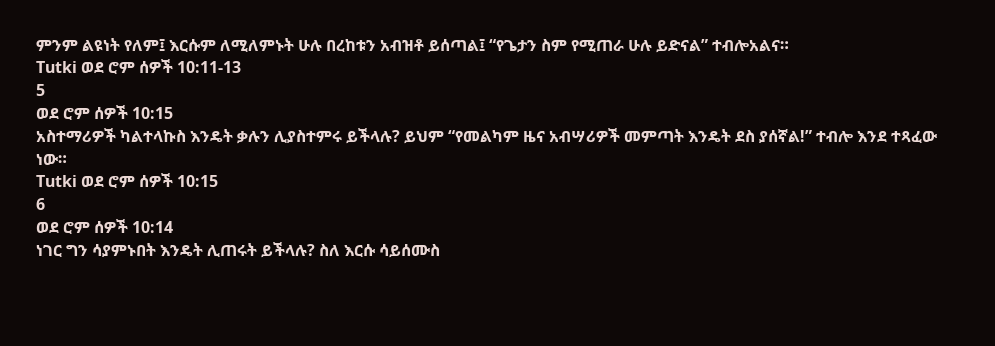ምንም ልዩነት የለም፤ እርሱም ለሚለምኑት ሁሉ በረከቱን አብዝቶ ይሰጣል፤ “የጌታን ስም የሚጠራ ሁሉ ይድናል” ተብሎአልና።
Tutki ወደ ሮም ሰዎች 10:11-13
5
ወደ ሮም ሰዎች 10:15
አስተማሪዎች ካልተላኩስ እንዴት ቃሉን ሊያስተምሩ ይችላሉ? ይህም “የመልካም ዜና አብሣሪዎች መምጣት እንዴት ደስ ያሰኛል!” ተብሎ እንደ ተጻፈው ነው።
Tutki ወደ ሮም ሰዎች 10:15
6
ወደ ሮም ሰዎች 10:14
ነገር ግን ሳያምኑበት እንዴት ሊጠሩት ይችላሉ? ስለ እርሱ ሳይሰሙስ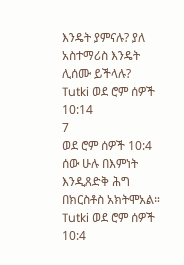እንዴት ያምናሉ? ያለ አስተማሪስ እንዴት ሊሰሙ ይችላሉ?
Tutki ወደ ሮም ሰዎች 10:14
7
ወደ ሮም ሰዎች 10:4
ሰው ሁሉ በእምነት እንዲጸድቅ ሕግ በክርስቶስ አክትሞአል።
Tutki ወደ ሮም ሰዎች 10:4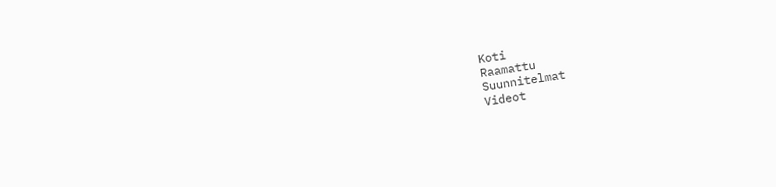Koti
Raamattu
Suunnitelmat
Videot